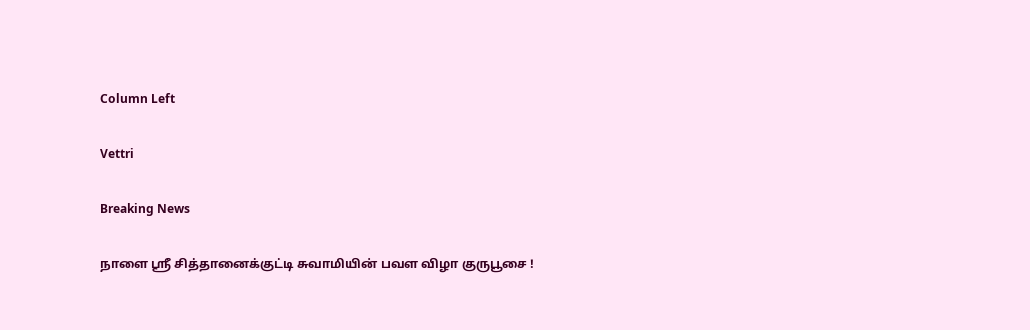Column Left

Vettri

Breaking News

நாளை ஸ்ரீ சித்தானைக்குட்டி சுவாமியின் பவள விழா குருபூசை !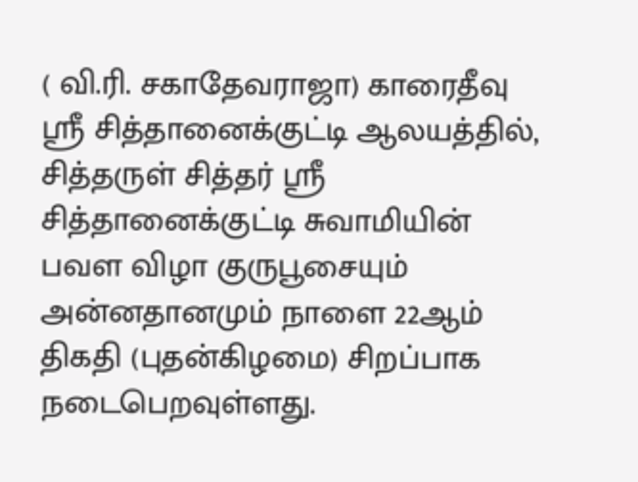( வி.ரி. சகாதேவராஜா) காரைதீவு ஸ்ரீ சித்தானைக்குட்டி ஆலயத்தில், சித்தருள் சித்தர் ஸ்ரீ சித்தானைக்குட்டி சுவாமியின் பவள விழா குருபூசையும் அன்னதானமும் நாளை 22ஆம் திகதி (புதன்கிழமை) சிறப்பாக நடைபெறவுள்ளது.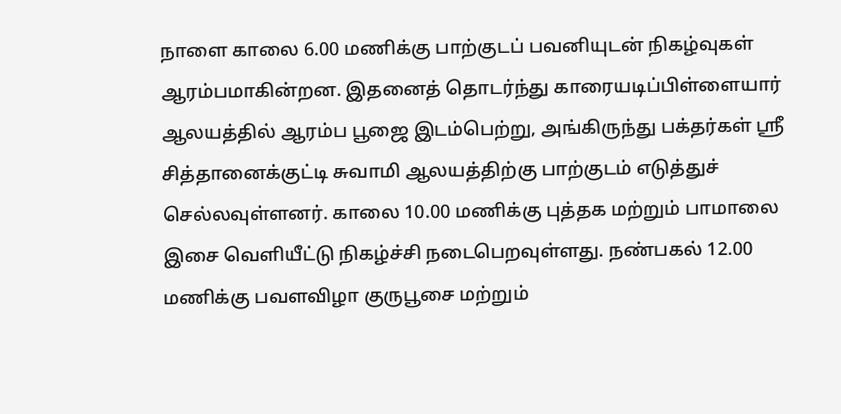நாளை காலை 6.00 மணிக்கு பாற்குடப் பவனியுடன் நிகழ்வுகள் ஆரம்பமாகின்றன. இதனைத் தொடர்ந்து காரையடிப்பிள்ளையார் ஆலயத்தில் ஆரம்ப பூஜை இடம்பெற்று, அங்கிருந்து பக்தர்கள் ஸ்ரீ சித்தானைக்குட்டி சுவாமி ஆலயத்திற்கு பாற்குடம் எடுத்துச் செல்லவுள்ளனர். காலை 10.00 மணிக்கு புத்தக மற்றும் பாமாலை இசை வெளியீட்டு நிகழ்ச்சி நடைபெறவுள்ளது. நண்பகல் 12.00 மணிக்கு பவளவிழா குருபூசை மற்றும்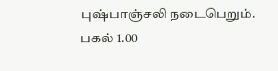புஷ்பாஞ்சலி நடைபெறும். பகல் 1.00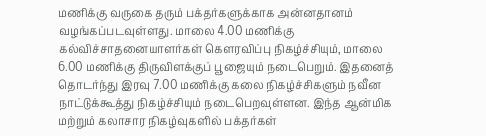மணிக்கு வருகை தரும் பக்தர்களுக்காக அன்னதானம் வழங்கப்படவுள்ளது. மாலை 4.00 மணிக்கு கல்விச்சாதனையாளர்கள் கௌரவிப்பு நிகழ்ச்சியும், மாலை 6.00 மணிக்கு திருவிளக்குப் பூஜையும் நடைபெறும். இதனைத் தொடர்ந்து இரவு 7.00 மணிக்கு கலை நிகழ்ச்சிகளும் நவீன நாட்டுக்கூத்து நிகழ்ச்சியும் நடைபெறவுள்ளன. இந்த ஆன்மிக மற்றும் கலாசார நிகழ்வுகளில் பக்தர்கள்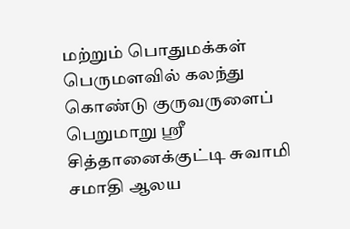மற்றும் பொதுமக்கள் பெருமளவில் கலந்து கொண்டு குருவருளைப் பெறுமாறு ஸ்ரீ சித்தானைக்குட்டி சுவாமி சமாதி ஆலய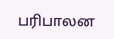பரிபாலன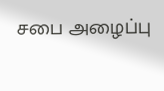சபை அழைப்பு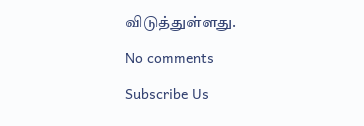விடுத்துள்ளது.

No comments

Subscribe Us